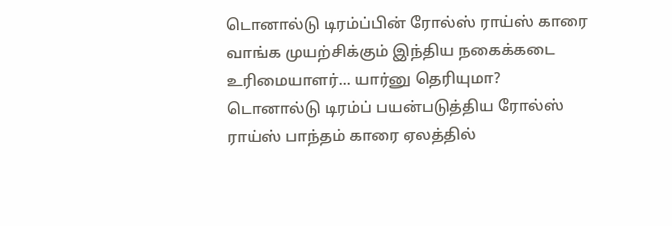டொனால்டு டிரம்ப்பின் ரோல்ஸ் ராய்ஸ் காரை வாங்க முயற்சிக்கும் இந்திய நகைக்கடை உரிமையாளர்... யார்னு தெரியுமா?
டொனால்டு டிரம்ப் பயன்படுத்திய ரோல்ஸ் ராய்ஸ் பாந்தம் காரை ஏலத்தில்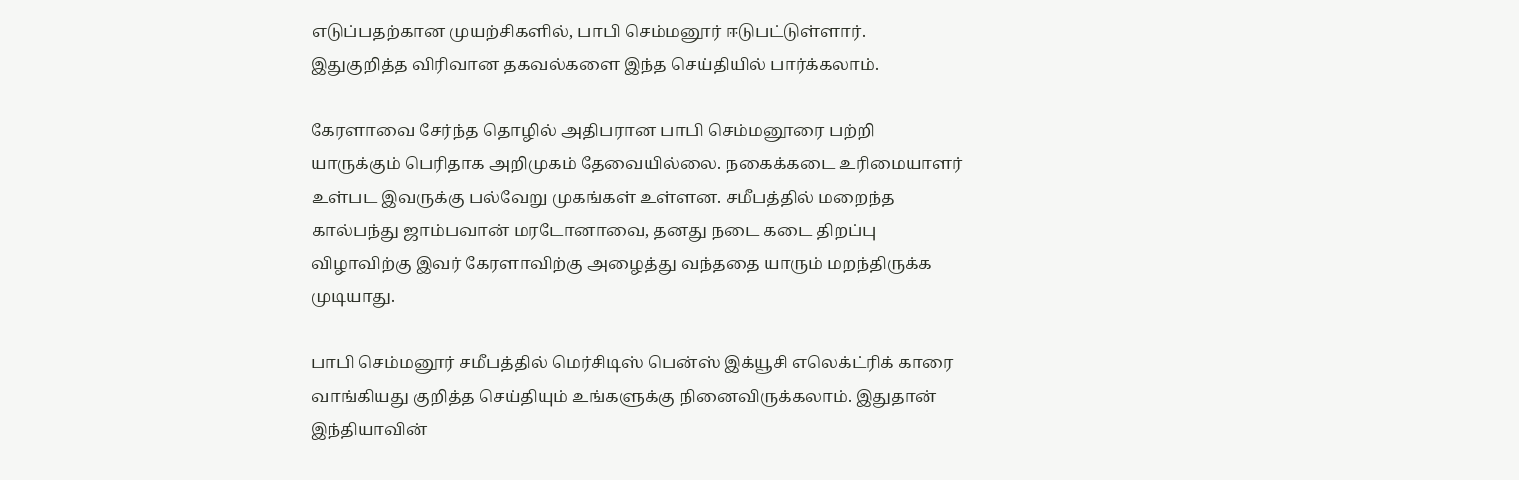எடுப்பதற்கான முயற்சிகளில், பாபி செம்மனூர் ஈடுபட்டுள்ளார். இதுகுறித்த விரிவான தகவல்களை இந்த செய்தியில் பார்க்கலாம்.

கேரளாவை சேர்ந்த தொழில் அதிபரான பாபி செம்மனூரை பற்றி யாருக்கும் பெரிதாக அறிமுகம் தேவையில்லை. நகைக்கடை உரிமையாளர் உள்பட இவருக்கு பல்வேறு முகங்கள் உள்ளன. சமீபத்தில் மறைந்த கால்பந்து ஜாம்பவான் மரடோனாவை, தனது நடை கடை திறப்பு விழாவிற்கு இவர் கேரளாவிற்கு அழைத்து வந்ததை யாரும் மறந்திருக்க முடியாது.

பாபி செம்மனூர் சமீபத்தில் மெர்சிடிஸ் பென்ஸ் இக்யூசி எலெக்ட்ரிக் காரை வாங்கியது குறித்த செய்தியும் உங்களுக்கு நினைவிருக்கலாம். இதுதான் இந்தியாவின்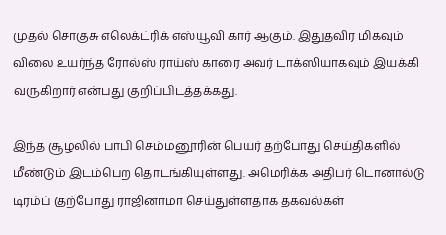முதல் சொகுசு எலெக்ட்ரிக் எஸ்யூவி கார் ஆகும். இதுதவிர மிகவும் விலை உயர்ந்த ரோல்ஸ் ராய்ஸ் காரை அவர் டாக்ஸியாகவும் இயக்கி வருகிறார் என்பது குறிப்பிடத்தக்கது.

இந்த சூழலில் பாபி செம்மனூரின் பெயர் தற்போது செய்திகளில் மீண்டும் இடம்பெற தொடங்கியுள்ளது. அமெரிக்க அதிபர் டொனால்டு டிரம்ப் (தற்போது ராஜினாமா செய்துள்ளதாக தகவல்கள்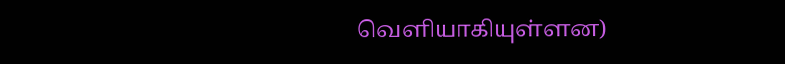வெளியாகியுள்ளன)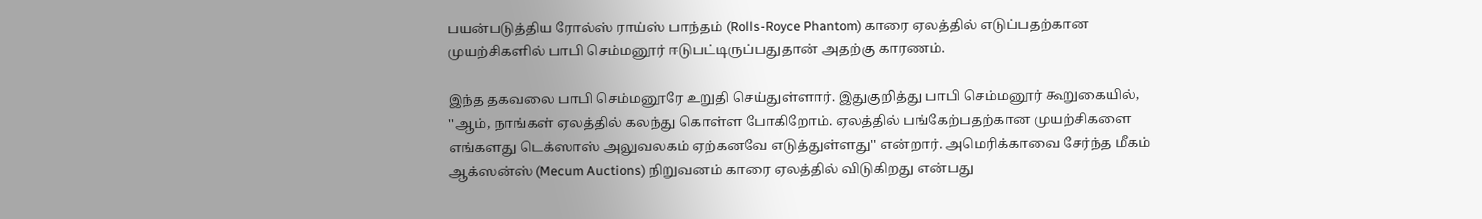பயன்படுத்திய ரோல்ஸ் ராய்ஸ் பாந்தம் (Rolls-Royce Phantom) காரை ஏலத்தில் எடுப்பதற்கான முயற்சிகளில் பாபி செம்மனூர் ஈடுபட்டிருப்பதுதான் அதற்கு காரணம்.

இந்த தகவலை பாபி செம்மனூரே உறுதி செய்துள்ளார். இதுகுறித்து பாபி செம்மனூர் கூறுகையில், ''ஆம், நாங்கள் ஏலத்தில் கலந்து கொள்ள போகிறோம். ஏலத்தில் பங்கேற்பதற்கான முயற்சிகளை எங்களது டெக்ஸாஸ் அலுவலகம் ஏற்கனவே எடுத்துள்ளது'' என்றார். அமெரிக்காவை சேர்ந்த மீகம் ஆக்ஸன்ஸ் (Mecum Auctions) நிறுவனம் காரை ஏலத்தில் விடுகிறது என்பது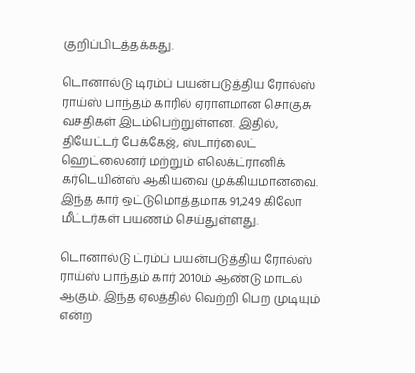குறிப்பிடத்தக்கது.

டொனால்டு டிரம்ப் பயன்படுத்திய ரோல்ஸ் ராய்ஸ் பாந்தம் காரில் ஏராளமான சொகுசு வசதிகள் இடம்பெற்றுள்ளன. இதில், தியேட்டர் பேக்கேஜ், ஸ்டார்லைட் ஹெட்லைனர் மற்றும் எலெக்ட்ரானிக் கர்டெயின்ஸ் ஆகியவை முக்கியமானவை. இந்த கார் ஒட்டுமொத்தமாக 91,249 கிலோ மீட்டர்கள் பயணம் செய்துள்ளது.

டொனால்டு ட்ரம்ப் பயன்படுத்திய ரோல்ஸ் ராய்ஸ் பாந்தம் கார் 2010ம் ஆண்டு மாடல் ஆகும். இந்த ஏலத்தில் வெற்றி பெற முடியும் என்ற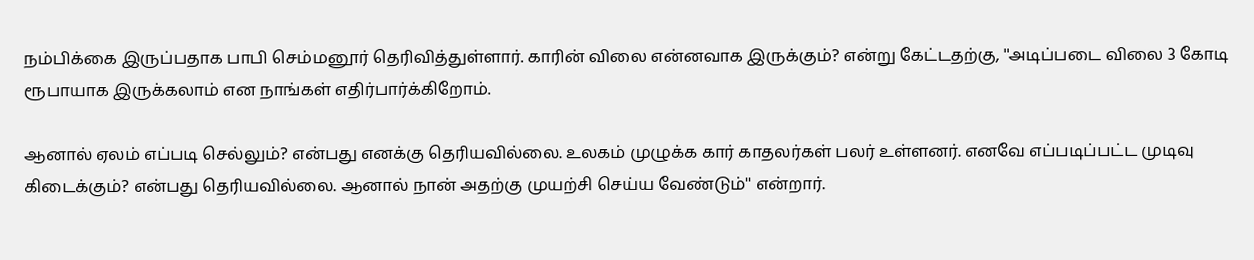நம்பிக்கை இருப்பதாக பாபி செம்மனூர் தெரிவித்துள்ளார். காரின் விலை என்னவாக இருக்கும்? என்று கேட்டதற்கு, ''அடிப்படை விலை 3 கோடி ரூபாயாக இருக்கலாம் என நாங்கள் எதிர்பார்க்கிறோம்.

ஆனால் ஏலம் எப்படி செல்லும்? என்பது எனக்கு தெரியவில்லை. உலகம் முழுக்க கார் காதலர்கள் பலர் உள்ளனர். எனவே எப்படிப்பட்ட முடிவு கிடைக்கும்? என்பது தெரியவில்லை. ஆனால் நான் அதற்கு முயற்சி செய்ய வேண்டும்'' என்றார்.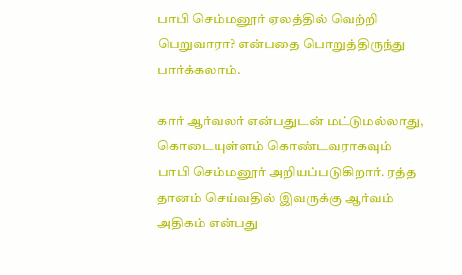பாபி செம்மனூர் ஏலத்தில் வெற்றி பெறுவாரா? என்பதை பொறுத்திருந்து பார்க்கலாம்.

கார் ஆர்வலர் என்பதுடன் மட்டுமல்லாது, கொடையுள்ளம் கொண்டவராகவும் பாபி செம்மனூர் அறியப்படுகிறார். ரத்த தானம் செய்வதில் இவருக்கு ஆர்வம் அதிகம் என்பது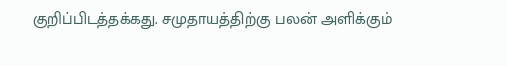குறிப்பிடத்தக்கது. சமுதாயத்திற்கு பலன் அளிக்கும்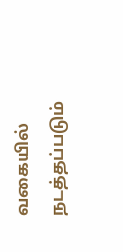வகையில் நடத்தப்படும்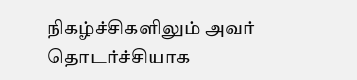நிகழ்ச்சிகளிலும் அவர் தொடர்ச்சியாக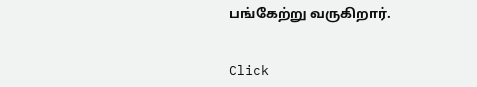பங்கேற்று வருகிறார்.


Click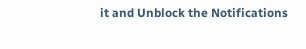it and Unblock the Notifications